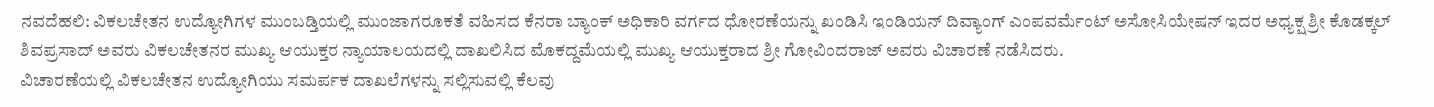ನವದೆಹಲಿ: ವಿಕಲಚೇತನ ಉದ್ಯೋಗಿಗಳ ಮುಂಬಡ್ತಿಯಲ್ಲಿ ಮುಂಜಾಗರೂಕತೆ ವಹಿಸದ ಕೆನರಾ ಬ್ಯಾಂಕ್ ಅಧಿಕಾರಿ ವರ್ಗದ ಧೋರಣೆಯನ್ನು ಖಂಡಿಸಿ ಇಂಡಿಯನ್ ದಿವ್ಯಾಂಗ್ ಎಂಪವರ್ಮೆಂಟ್ ಅಸೋಸಿಯೇಷನ್ ಇದರ ಅಧ್ಯಕ್ಷ ಶ್ರೀ ಕೊಡಕ್ಕಲ್ ಶಿವಪ್ರಸಾದ್ ಅವರು ವಿಕಲಚೇತನರ ಮುಖ್ಯ ಆಯುಕ್ತರ ನ್ಯಾಯಾಲಯದಲ್ಲಿ ದಾಖಲಿಸಿದ ಮೊಕದ್ದಮೆಯಲ್ಲಿ ಮುಖ್ಯ ಆಯುಕ್ತರಾದ ಶ್ರೀ ಗೋವಿಂದರಾಜ್ ಅವರು ವಿಚಾರಣೆ ನಡೆಸಿದರು.
ವಿಚಾರಣೆಯಲ್ಲಿ ವಿಕಲಚೇತನ ಉದ್ಯೋಗಿಯು ಸಮರ್ಪಕ ದಾಖಲೆಗಳನ್ನು ಸಲ್ಲಿಸುವಲ್ಲಿ ಕೆಲವು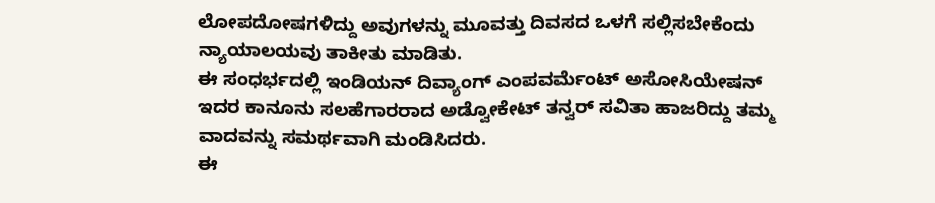ಲೋಪದೋಷಗಳಿದ್ದು ಅವುಗಳನ್ನು ಮೂವತ್ತು ದಿವಸದ ಒಳಗೆ ಸಲ್ಲಿಸಬೇಕೆಂದು ನ್ಯಾಯಾಲಯವು ತಾಕೀತು ಮಾಡಿತು.
ಈ ಸಂಧರ್ಭದಲ್ಲಿ ಇಂಡಿಯನ್ ದಿವ್ಯಾಂಗ್ ಎಂಪವರ್ಮೆಂಟ್ ಅಸೋಸಿಯೇಷನ್ ಇದರ ಕಾನೂನು ಸಲಹೆಗಾರರಾದ ಅಡ್ವೋಕೇಟ್ ತನ್ವರ್ ಸವಿತಾ ಹಾಜರಿದ್ದು ತಮ್ಮ ವಾದವನ್ನು ಸಮರ್ಥವಾಗಿ ಮಂಡಿಸಿದರು.
ಈ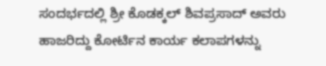ಸಂದರ್ಭದಲ್ಲಿ ಶ್ರೀ ಕೊಡಕ್ಕಲ್ ಶಿವಪ್ರಸಾದ್ ಅವರು ಹಾಜರಿದ್ದು ಕೋರ್ಟಿನ ಕಾರ್ಯ ಕಲಾಪಗಳನ್ನು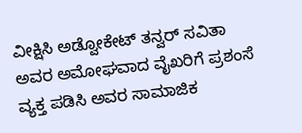ವೀಕ್ಷಿಸಿ ಅಡ್ವೋಕೇಟ್ ತನ್ವರ್ ಸವಿತಾ ಅವರ ಅಮೋಘವಾದ ವೈಖರಿಗೆ ಪ್ರಶಂಸೆ ವ್ಯಕ್ತ ಪಡಿಸಿ ಅವರ ಸಾಮಾಜಿಕ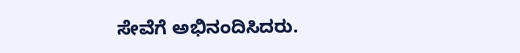ಸೇವೆಗೆ ಅಭಿನಂದಿಸಿದರು.